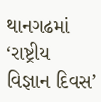થાનગઢમાં ‘રાષ્ટ્રીય વિજ્ઞાન દિવસ’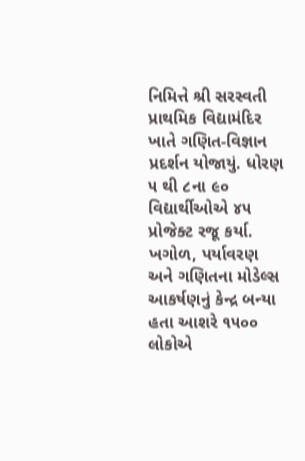નિમિત્તે શ્રી સરસ્વતી પ્રાથમિક વિદ્યામંદિર ખાતે ગણિત-વિજ્ઞાન પ્રદર્શન યોજાયું. ધોરણ ૫ થી ૮ના ૯૦ વિદ્યાર્થીઓએ ૪૫ પ્રોજેક્ટ રજૂ કર્યા. ખગોળ, પર્યાવરણ અને ગણિતના મોડેલ્સ આકર્ષણનું કેન્દ્ર બન્યા હતા આશરે ૧૫૦૦ લોકોએ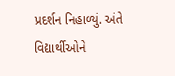પ્રદર્શન નિહાળ્યું. અંતે વિદ્યાર્થીઓને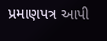પ્રમાણપત્ર આપી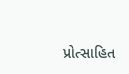પ્રોત્સાહિત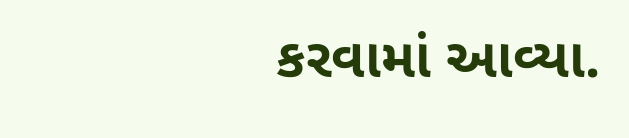કરવામાં આવ્યા.